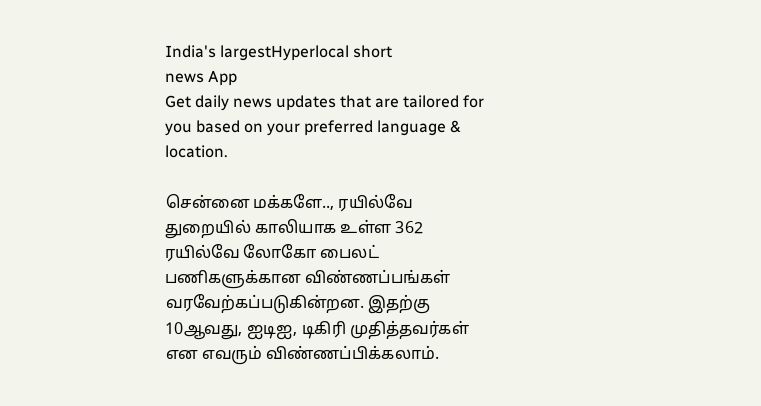India's largestHyperlocal short
news App
Get daily news updates that are tailored for you based on your preferred language & location.

சென்னை மக்களே.., ரயில்வே துறையில் காலியாக உள்ள 362 ரயில்வே லோகோ பைலட் பணிகளுக்கான விண்ணப்பங்கள் வரவேற்கப்படுகின்றன. இதற்கு 10ஆவது, ஐடிஐ, டிகிரி முதித்தவர்கள் என எவரும் விண்ணப்பிக்கலாம்.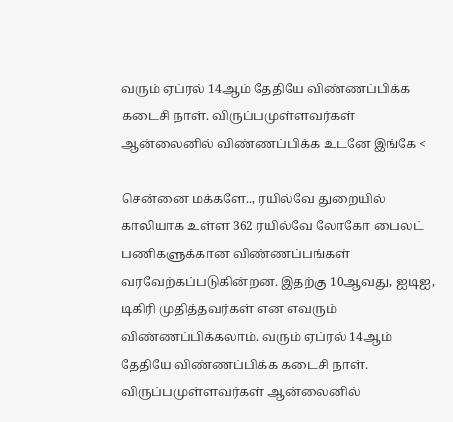வரும் ஏப்ரல் 14ஆம் தேதியே விண்ணப்பிக்க கடைசி நாள். விருப்பமுள்ளவர்கள் ஆன்லைனில் விண்ணப்பிக்க உடனே இங்கே <

சென்னை மக்களே.., ரயில்வே துறையில் காலியாக உள்ள 362 ரயில்வே லோகோ பைலட் பணிகளுக்கான விண்ணப்பங்கள் வரவேற்கப்படுகின்றன. இதற்கு 10ஆவது, ஐடிஐ, டிகிரி முதித்தவர்கள் என எவரும் விண்ணப்பிக்கலாம். வரும் ஏப்ரல் 14ஆம் தேதியே விண்ணப்பிக்க கடைசி நாள். விருப்பமுள்ளவர்கள் ஆன்லைனில்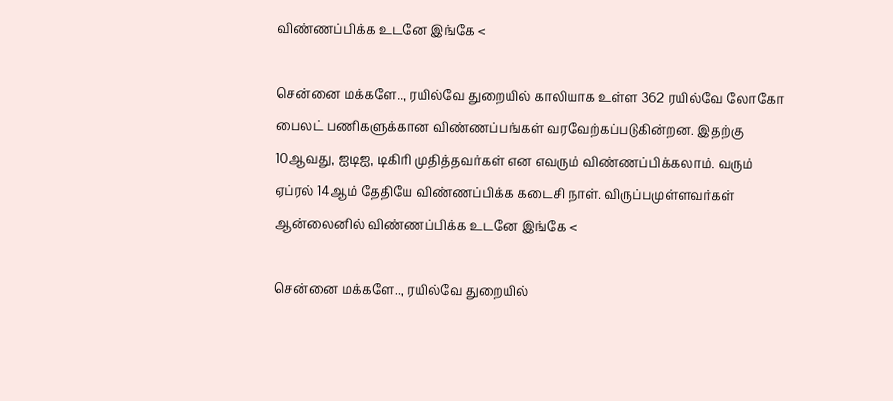விண்ணப்பிக்க உடனே இங்கே <

சென்னை மக்களே.., ரயில்வே துறையில் காலியாக உள்ள 362 ரயில்வே லோகோ பைலட் பணிகளுக்கான விண்ணப்பங்கள் வரவேற்கப்படுகின்றன. இதற்கு 10ஆவது, ஐடிஐ, டிகிரி முதித்தவர்கள் என எவரும் விண்ணப்பிக்கலாம். வரும் ஏப்ரல் 14ஆம் தேதியே விண்ணப்பிக்க கடைசி நாள். விருப்பமுள்ளவர்கள் ஆன்லைனில் விண்ணப்பிக்க உடனே இங்கே <

சென்னை மக்களே.., ரயில்வே துறையில்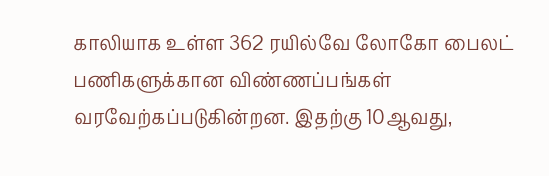காலியாக உள்ள 362 ரயில்வே லோகோ பைலட் பணிகளுக்கான விண்ணப்பங்கள் வரவேற்கப்படுகின்றன. இதற்கு 10ஆவது,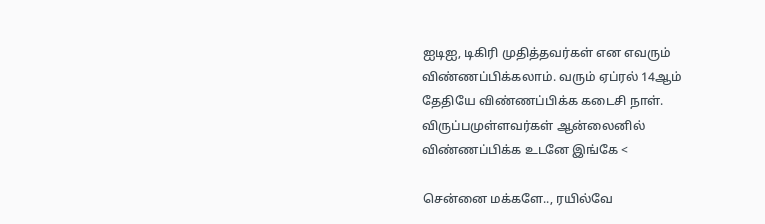ஐடிஐ, டிகிரி முதித்தவர்கள் என எவரும் விண்ணப்பிக்கலாம். வரும் ஏப்ரல் 14ஆம் தேதியே விண்ணப்பிக்க கடைசி நாள். விருப்பமுள்ளவர்கள் ஆன்லைனில் விண்ணப்பிக்க உடனே இங்கே <

சென்னை மக்களே.., ரயில்வே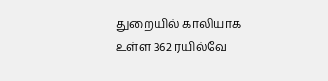துறையில் காலியாக உள்ள 362 ரயில்வே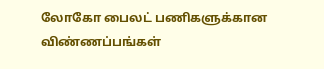லோகோ பைலட் பணிகளுக்கான விண்ணப்பங்கள்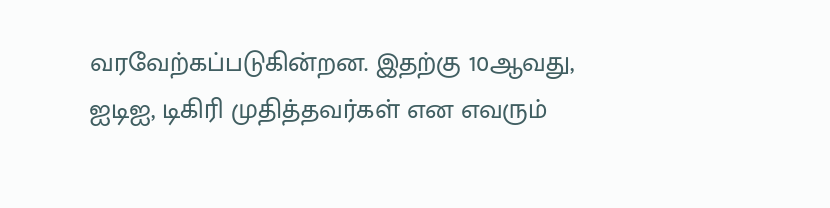வரவேற்கப்படுகின்றன. இதற்கு 10ஆவது, ஐடிஐ, டிகிரி முதித்தவர்கள் என எவரும்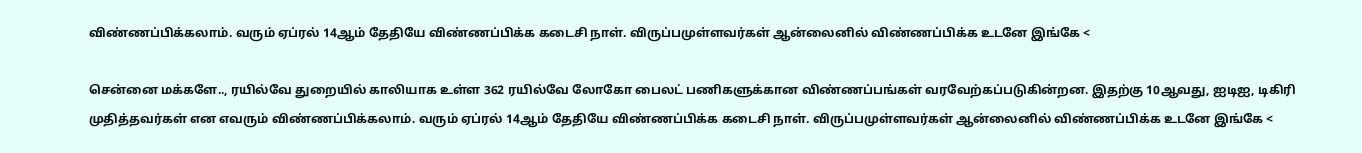விண்ணப்பிக்கலாம். வரும் ஏப்ரல் 14ஆம் தேதியே விண்ணப்பிக்க கடைசி நாள். விருப்பமுள்ளவர்கள் ஆன்லைனில் விண்ணப்பிக்க உடனே இங்கே <

சென்னை மக்களே.., ரயில்வே துறையில் காலியாக உள்ள 362 ரயில்வே லோகோ பைலட் பணிகளுக்கான விண்ணப்பங்கள் வரவேற்கப்படுகின்றன. இதற்கு 10ஆவது, ஐடிஐ, டிகிரி முதித்தவர்கள் என எவரும் விண்ணப்பிக்கலாம். வரும் ஏப்ரல் 14ஆம் தேதியே விண்ணப்பிக்க கடைசி நாள். விருப்பமுள்ளவர்கள் ஆன்லைனில் விண்ணப்பிக்க உடனே இங்கே <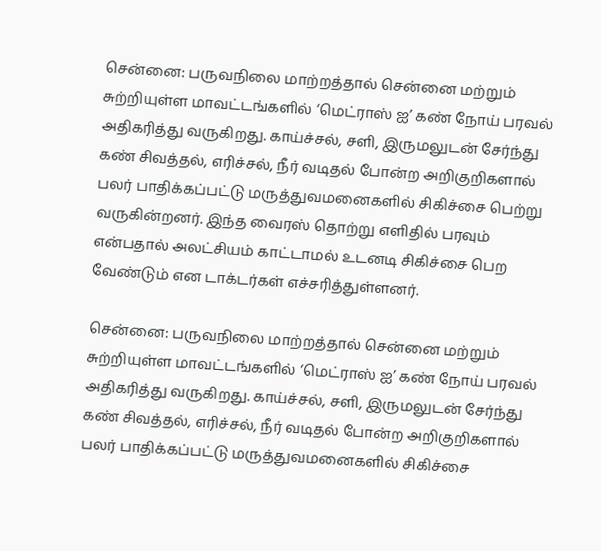சென்னை: பருவநிலை மாற்றத்தால் சென்னை மற்றும் சுற்றியுள்ள மாவட்டங்களில் ‘மெட்ராஸ் ஐ’ கண் நோய் பரவல் அதிகரித்து வருகிறது. காய்ச்சல், சளி, இருமலுடன் சேர்ந்து கண் சிவத்தல், எரிச்சல், நீர் வடிதல் போன்ற அறிகுறிகளால் பலர் பாதிக்கப்பட்டு மருத்துவமனைகளில் சிகிச்சை பெற்று வருகின்றனர். இந்த வைரஸ் தொற்று எளிதில் பரவும் என்பதால் அலட்சியம் காட்டாமல் உடனடி சிகிச்சை பெற வேண்டும் என டாக்டர்கள் எச்சரித்துள்ளனர்.

சென்னை: பருவநிலை மாற்றத்தால் சென்னை மற்றும் சுற்றியுள்ள மாவட்டங்களில் ‘மெட்ராஸ் ஐ’ கண் நோய் பரவல் அதிகரித்து வருகிறது. காய்ச்சல், சளி, இருமலுடன் சேர்ந்து கண் சிவத்தல், எரிச்சல், நீர் வடிதல் போன்ற அறிகுறிகளால் பலர் பாதிக்கப்பட்டு மருத்துவமனைகளில் சிகிச்சை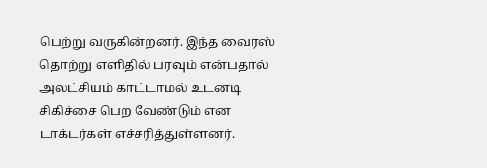பெற்று வருகின்றனர். இந்த வைரஸ் தொற்று எளிதில் பரவும் என்பதால் அலட்சியம் காட்டாமல் உடனடி சிகிச்சை பெற வேண்டும் என டாக்டர்கள் எச்சரித்துள்ளனர்.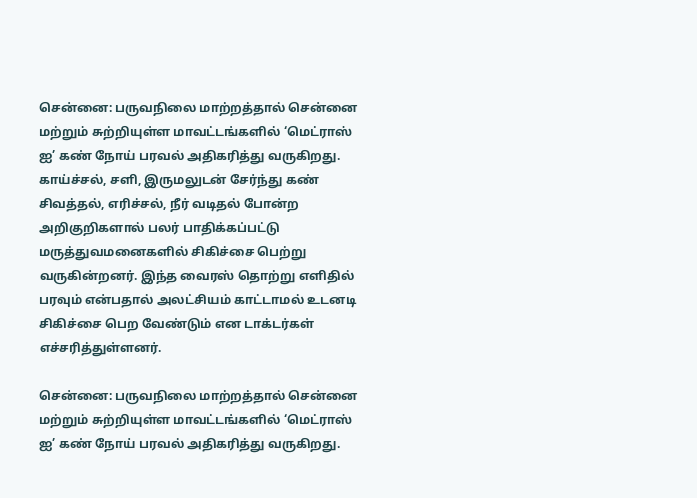சென்னை: பருவநிலை மாற்றத்தால் சென்னை மற்றும் சுற்றியுள்ள மாவட்டங்களில் ‘மெட்ராஸ் ஐ’ கண் நோய் பரவல் அதிகரித்து வருகிறது. காய்ச்சல், சளி, இருமலுடன் சேர்ந்து கண் சிவத்தல், எரிச்சல், நீர் வடிதல் போன்ற அறிகுறிகளால் பலர் பாதிக்கப்பட்டு மருத்துவமனைகளில் சிகிச்சை பெற்று வருகின்றனர். இந்த வைரஸ் தொற்று எளிதில் பரவும் என்பதால் அலட்சியம் காட்டாமல் உடனடி சிகிச்சை பெற வேண்டும் என டாக்டர்கள் எச்சரித்துள்ளனர்.

சென்னை: பருவநிலை மாற்றத்தால் சென்னை மற்றும் சுற்றியுள்ள மாவட்டங்களில் ‘மெட்ராஸ் ஐ’ கண் நோய் பரவல் அதிகரித்து வருகிறது.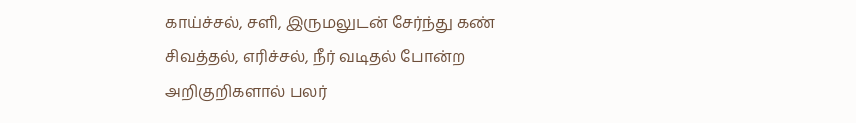காய்ச்சல், சளி, இருமலுடன் சேர்ந்து கண் சிவத்தல், எரிச்சல், நீர் வடிதல் போன்ற அறிகுறிகளால் பலர்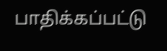பாதிக்கப்பட்டு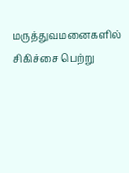மருத்துவமனைகளில் சிகிச்சை பெற்று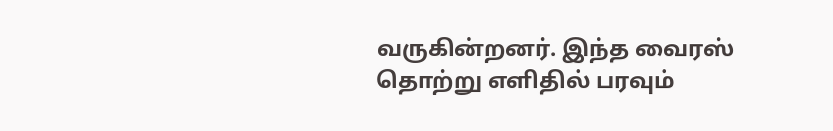வருகின்றனர். இந்த வைரஸ் தொற்று எளிதில் பரவும்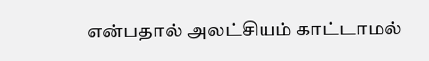என்பதால் அலட்சியம் காட்டாமல்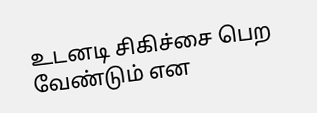உடனடி சிகிச்சை பெற வேண்டும் என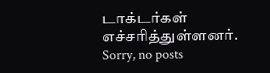டாக்டர்கள் எச்சரித்துள்ளனர்.
Sorry, no posts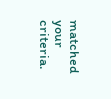matched your criteria.